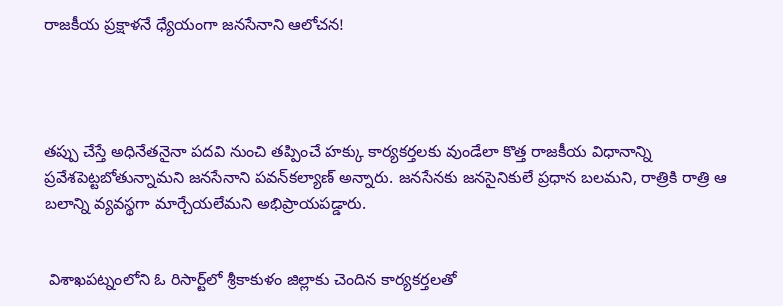రాజ‌కీయ ప్ర‌క్షాళ‌నే ధ్యేయంగా జ‌న‌సేనాని ఆలోచ‌న‌!




త‌ప్పు చేస్తే అధినేత‌నైనా ప‌ద‌వి నుంచి త‌ప్పించే హ‌క్కు కార్య‌క‌ర్త‌ల‌కు వుండేలా కొత్త రాజ‌కీయ విధానాన్ని ప్ర‌వేశ‌పెట్ట‌బోతున్నామ‌ని జ‌న‌సేనాని ప‌వ‌న్‌క‌ల్యాణ్ అన్నారు. జ‌న‌సేన‌కు జ‌న‌సైనికులే ప్ర‌ధాన బ‌ల‌మ‌ని, రాత్రికి రాత్రి ఆ బ‌లాన్ని వ్య‌వ‌స్థ‌గా మార్చేయ‌లేమ‌ని అభిప్రాయ‌ప‌డ్డారు.


 విశాఖ‌ప‌ట్నంలోని ఓ రిసార్ట్‌లో శ్రీ‌కాకుళం జిల్లాకు చెందిన కార్య‌క‌ర్త‌ల‌తో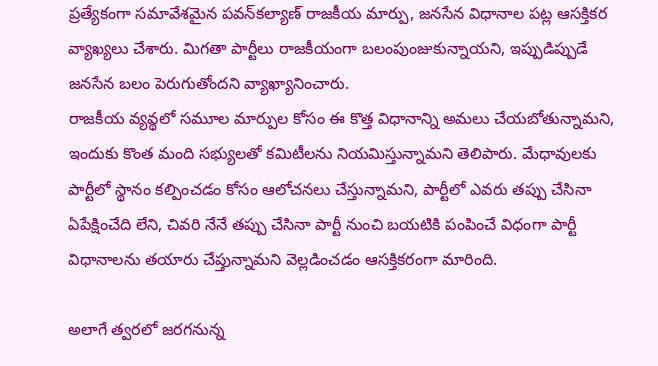ప్ర‌త్యేకంగా స‌మావేశ‌మైన ప‌వ‌న్‌క‌ల్యాణ్ రాజ‌కీయ మార్పు, జ‌న‌సేన విధానాల ప‌ట్ల ఆస‌క్తిక‌ర వ్యాఖ్య‌లు చేశారు. మిగ‌తా పార్టీలు రాజ‌కీయంగా బ‌లంపుంజుకున్నాయ‌ని, ఇప్పుడిప్పుడే జ‌న‌సేన బ‌లం పెరుగుతోంద‌ని వ్యాఖ్యానించారు.
రాజ‌కీయ వ్య‌వ్థ‌లో స‌మూల మార్పుల కోసం ఈ కొత్త విధానాన్ని అమ‌లు చేయ‌బోతున్నామ‌ని, ఇందుకు కొంత‌ మంది స‌భ్యుల‌తో క‌మిటీల‌ను నియ‌మిస్తున్నామ‌ని తెలిపారు. మేధావుల‌కు పార్టీలో స్థానం క‌ల్పించ‌డం కోసం ఆలోచ‌న‌లు చేస్తున్నామ‌ని, పార్టీలో ఎవ‌రు త‌ప్పు చేసినా ఏపేక్షించేది లేని, చివ‌రి నేనే త‌ప్పు చేసినా పార్టీ నుంచి బ‌య‌టికి పంపించే విధంగా పార్టీ విధానాల‌ను త‌యారు చేప్తున్నామ‌ని వెల్ల‌డించ‌డం ఆసక్తిక‌రంగా మారింది.

అలాగే త్వ‌ర‌లో జ‌ర‌గ‌నున్న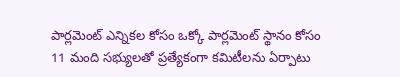పార్లమెంట్ ఎన్నిక‌ల కోసం ఒక్కో పార్ల‌మెంట్ స్థానం కోసం 11 మంది స‌భ్యుల‌తో ప్ర‌త్యేకంగా క‌మిటీలను ఏర్పాటు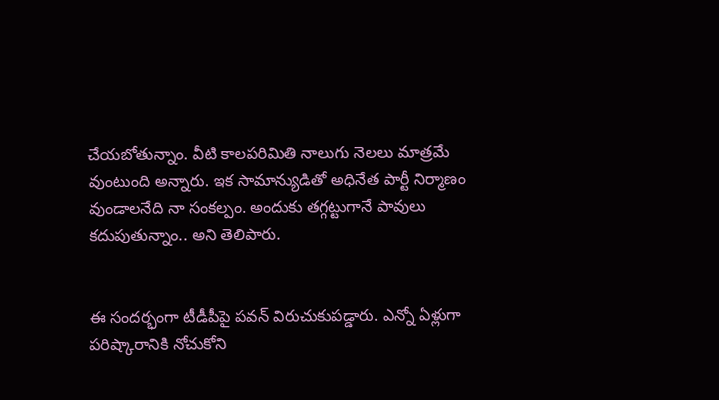చేయ‌బోతున్నాం. వీటి కాల‌ప‌రిమితి నాలుగు నెల‌లు మాత్ర‌మే వుంటుంది అన్నారు. ఇక సామాన్యుడితో అధినేత పార్టీ నిర్మాణం వుండాల‌నేది నా సంక‌ల్పం. అందుకు త‌గ్గ‌ట్టుగానే పావులు క‌దుపుతున్నాం.. అని తెలిపారు.


ఈ సంద‌ర్భంగా టీడీపీపై ప‌వ‌న్ విరుచుకుప‌డ్డారు. ఎన్నో ఏళ్లుగా ప‌రిష్కారానికి నోచుకోని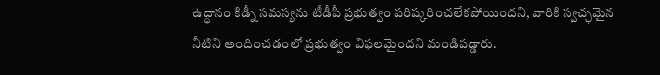ఉద్ధానం కిడ్నీ స‌మ‌స్య‌ను టీడీపీ ప్ర‌భుత్వం ప‌రిష్క‌రించ‌లేక‌పోయింద‌ని, వారికి స్వ‌చ్ఛ‌మైన నీటిని అందించ‌డంలో ప్ర‌భుత్వం విఫ‌ల‌మైంద‌ని మండిప‌డ్డారు.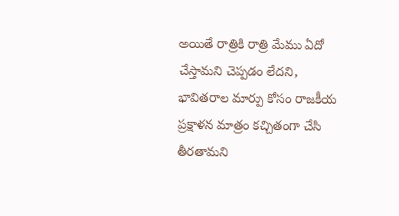అయితే రాత్రికి రాత్రి మేము ఏదో చేస్తామ‌ని చెప్ప‌డం లేద‌ని, భావిత‌రాల మార్పు కోసం రాజ‌కీయ ప్ర‌క్షాళ‌న మాత్రం క‌చ్చితంగా చేసి తీర‌తామ‌ని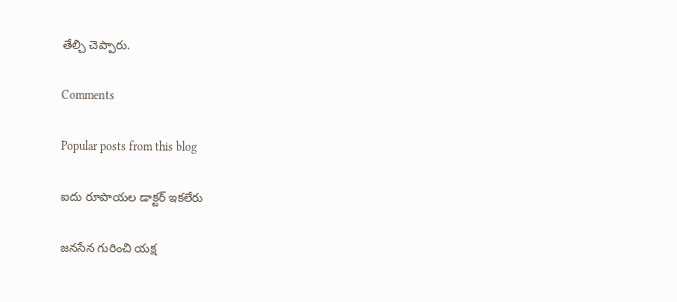తేల్చి చెప్పారు.

Comments

Popular posts from this blog

ఐదు రూపాయల డాక్టర్‌ ఇకలేరు

జనసేన గురించి యక్ష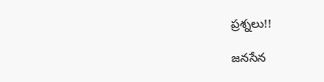ప్రశ్నలు!!

జనసేన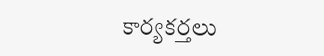కార్యకర్తలు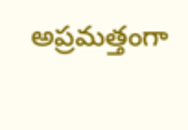అప్రమత్తంగా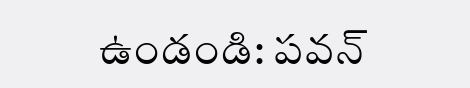ఉండండి: పవన్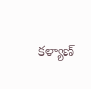కళ్యాణ్